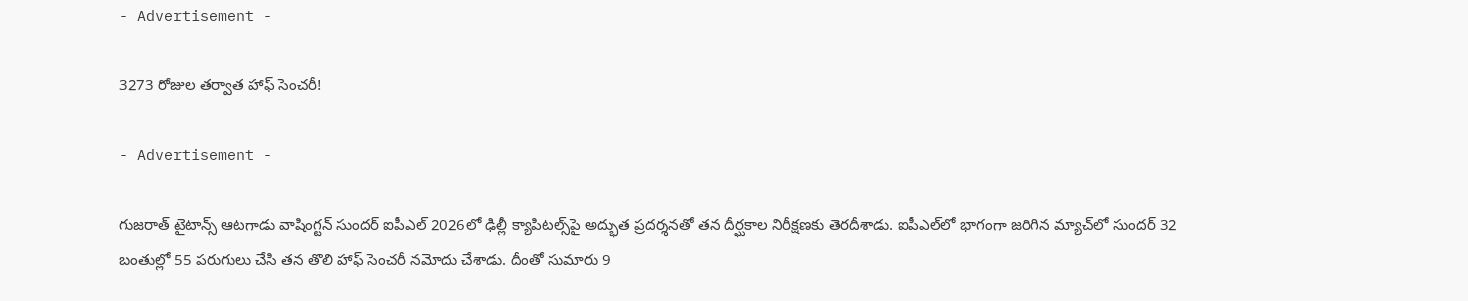- Advertisement -

3273 రోజుల తర్వాత హాఫ్ సెంచరీ!

- Advertisement -

గుజరాత్ టైటాన్స్ ఆటగాడు వాషింగ్టన్ సుందర్ ఐపీఎల్ 2026లో ఢిల్లీ క్యాపిటల్స్‌పై అద్భుత ప్రదర్శనతో తన దీర్ఘకాల నిరీక్షణకు తెరదీశాడు. ఐపీఎల్‌లో భాగంగా జరిగిన మ్యాచ్‌లో సుందర్ 32 బంతుల్లో 55 పరుగులు చేసి తన తొలి హాఫ్ సెంచరీ నమోదు చేశాడు. దీంతో సుమారు 9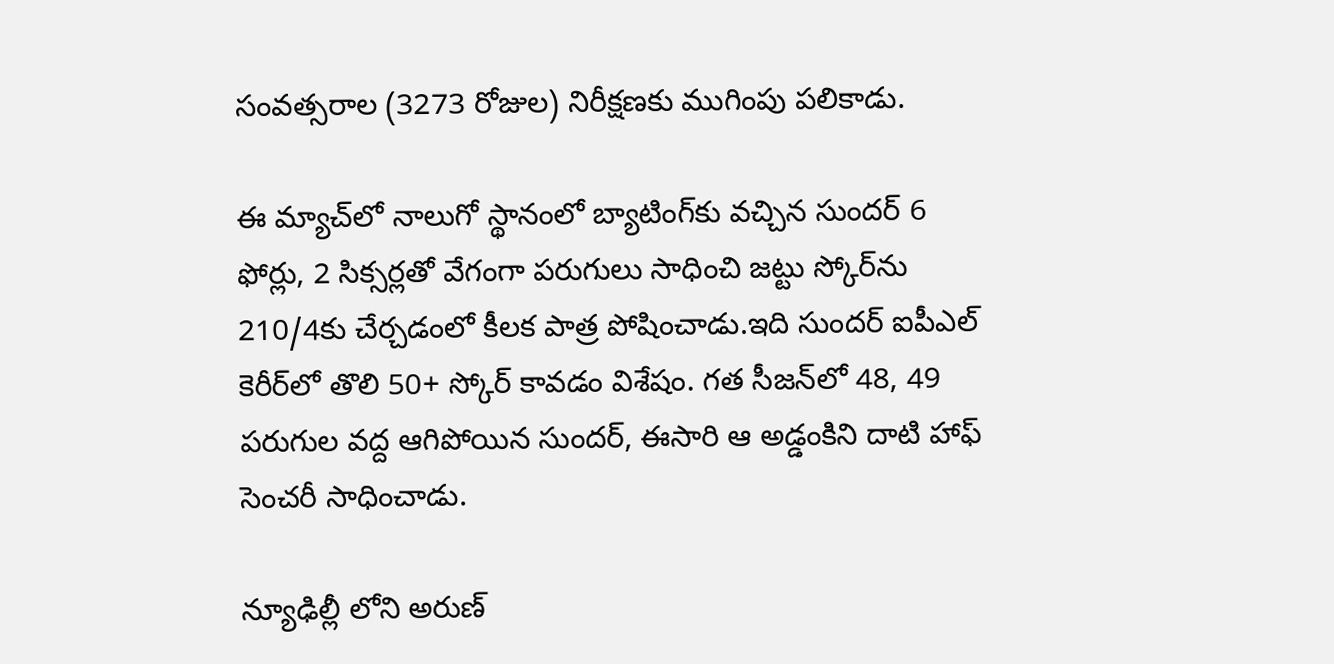సంవత్సరాల (3273 రోజుల) నిరీక్షణకు ముగింపు పలికాడు.

ఈ మ్యాచ్‌లో నాలుగో స్థానంలో బ్యాటింగ్‌కు వచ్చిన సుందర్ 6 ఫోర్లు, 2 సిక్సర్లతో వేగంగా పరుగులు సాధించి జట్టు స్కోర్‌ను 210/4కు చేర్చడంలో కీలక పాత్ర పోషించాడు.ఇది సుందర్ ఐపీఎల్ కెరీర్‌లో తొలి 50+ స్కోర్ కావడం విశేషం. గత సీజన్‌లో 48, 49 పరుగుల వద్ద ఆగిపోయిన సుందర్, ఈసారి ఆ అడ్డంకిని దాటి హాఫ్ సెంచరీ సాధించాడు.

న్యూఢిల్లీ లోని అరుణ్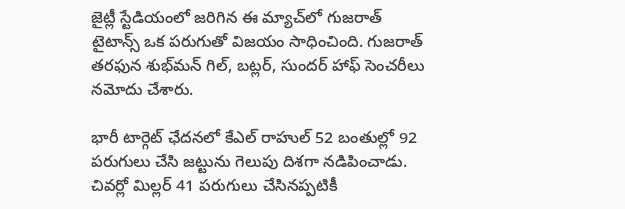జైట్లీ స్టేడియంలో జరిగిన ఈ మ్యాచ్‌లో గుజరాత్ టైటాన్స్ ఒక పరుగుతో విజయం సాధించింది. గుజరాత్ తరఫున శుభ్‌మన్ గిల్, బట్లర్, సుందర్ హాఫ్ సెంచరీలు నమోదు చేశారు.

భారీ టార్గెట్ ఛేదనలో కేఎల్ రాహుల్ 52 బంతుల్లో 92 పరుగులు చేసి జట్టును గెలుపు దిశగా నడిపించాడు. చివర్లో మిల్లర్‌ 41 పరుగులు చేసినప్పటికీ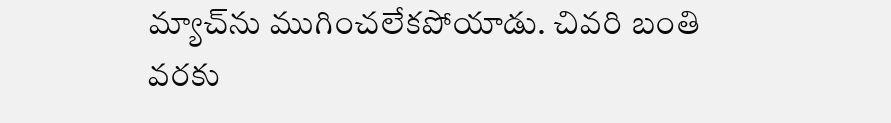మ్యాచ్‌ను ముగించలేకపోయాడు. చివరి బంతి వరకు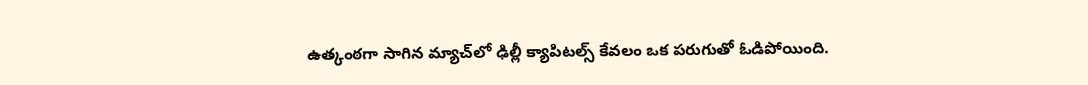ఉత్కంఠగా సాగిన మ్యాచ్‌లో ఢిల్లీ క్యాపిటల్స్ కేవలం ఒక పరుగుతో ఓడిపోయింది.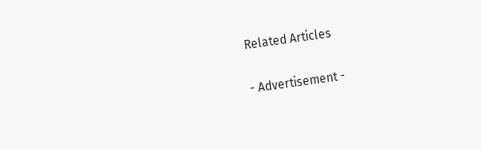Related Articles

- Advertisement -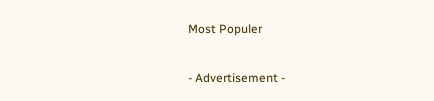Most Populer

- Advertisement -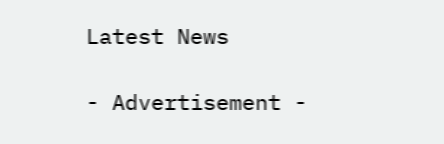Latest News

- Advertisement -